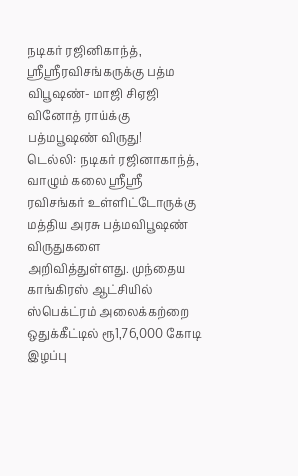நடிகர் ரஜினிகாந்த், ஸ்ரீஸ்ரீரவிசங்கருக்கு பத்ம விபூஷண்- மாஜி சிஏஜி வினோத் ராய்க்கு பத்மபூஷண் விருது!
டெல்லி: நடிகர் ரஜினாகாந்த், வாழும் கலை ஸ்ரீஸ்ரீ ரவிசங்கர் உள்ளிட்டோருக்கு மத்திய அரசு பத்மவிபூஷண் விருதுகளை அறிவித்துள்ளது. முந்தைய காங்கிரஸ் ஆட்சியில் ஸ்பெக்ட்ரம் அலைக்கற்றை ஒதுக்கீட்டில் ரூ1,76,000 கோடி இழப்பு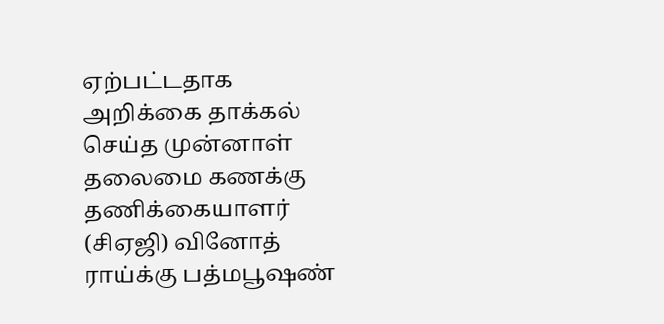ஏற்பட்டதாக அறிக்கை தாக்கல் செய்த முன்னாள் தலைமை கணக்கு தணிக்கையாளர் (சிஏஜி) வினோத் ராய்க்கு பத்மபூஷண்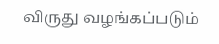விருது வழங்கப்படும்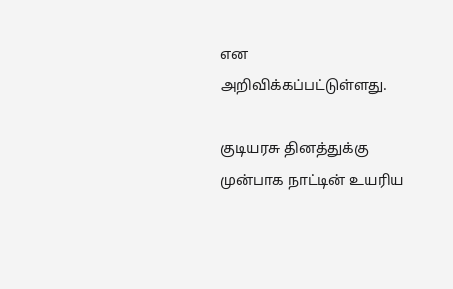என அறிவிக்கப்பட்டுள்ளது.

குடியரசு தினத்துக்கு முன்பாக நாட்டின் உயரிய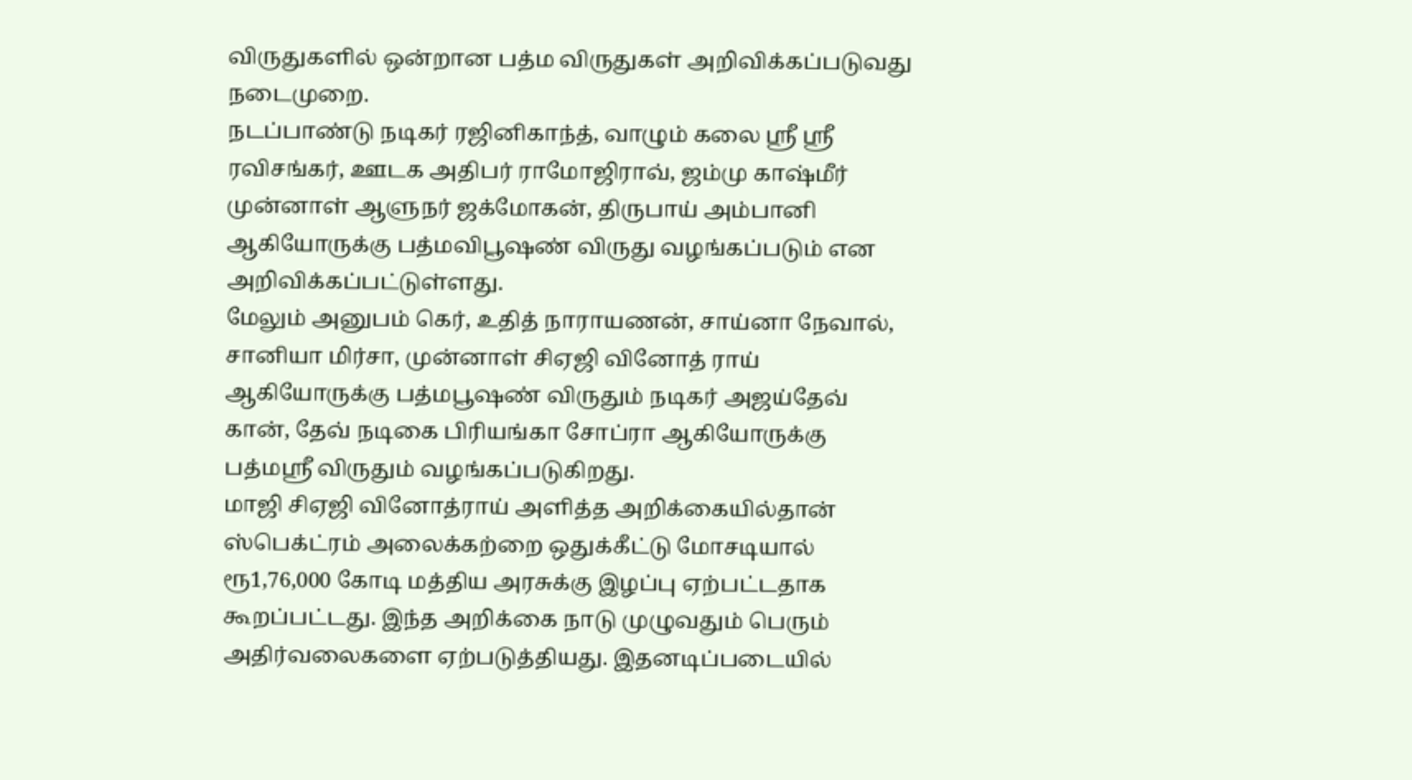விருதுகளில் ஒன்றான பத்ம விருதுகள் அறிவிக்கப்படுவது நடைமுறை.
நடப்பாண்டு நடிகர் ரஜினிகாந்த், வாழும் கலை ஸ்ரீ ஸ்ரீ ரவிசங்கர், ஊடக அதிபர் ராமோஜிராவ், ஜம்மு காஷ்மீர் முன்னாள் ஆளுநர் ஜக்மோகன், திருபாய் அம்பானி ஆகியோருக்கு பத்மவிபூஷண் விருது வழங்கப்படும் என அறிவிக்கப்பட்டுள்ளது.
மேலும் அனுபம் கெர், உதித் நாராயணன், சாய்னா நேவால், சானியா மிர்சா, முன்னாள் சிஏஜி வினோத் ராய் ஆகியோருக்கு பத்மபூஷண் விருதும் நடிகர் அஜய்தேவ் கான், தேவ் நடிகை பிரியங்கா சோப்ரா ஆகியோருக்கு பத்மஸ்ரீ விருதும் வழங்கப்படுகிறது.
மாஜி சிஏஜி வினோத்ராய் அளித்த அறிக்கையில்தான் ஸ்பெக்ட்ரம் அலைக்கற்றை ஒதுக்கீட்டு மோசடியால் ரூ1,76,000 கோடி மத்திய அரசுக்கு இழப்பு ஏற்பட்டதாக கூறப்பட்டது. இந்த அறிக்கை நாடு முழுவதும் பெரும் அதிர்வலைகளை ஏற்படுத்தியது. இதனடிப்படையில்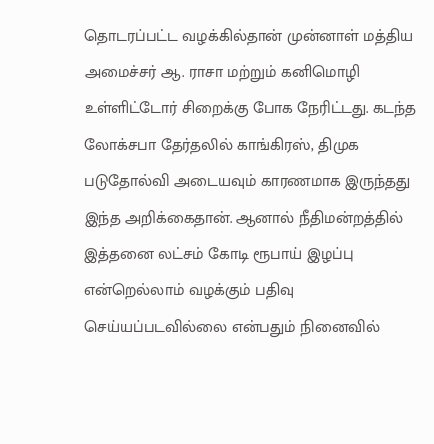தொடரப்பட்ட வழக்கில்தான் முன்னாள் மத்திய அமைச்சர் ஆ. ராசா மற்றும் கனிமொழி உள்ளிட்டோர் சிறைக்கு போக நேரிட்டது. கடந்த லோக்சபா தேர்தலில் காங்கிரஸ், திமுக படுதோல்வி அடையவும் காரணமாக இருந்தது இந்த அறிக்கைதான். ஆனால் நீதிமன்றத்தில் இத்தனை லட்சம் கோடி ரூபாய் இழப்பு என்றெல்லாம் வழக்கும் பதிவு செய்யப்படவில்லை என்பதும் நினைவில்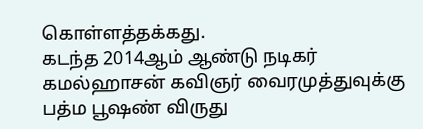கொள்ளத்தக்கது.
கடந்த 2014ஆம் ஆண்டு நடிகர் கமல்ஹாசன் கவிஞர் வைரமுத்துவுக்கு பத்ம பூஷண் விருது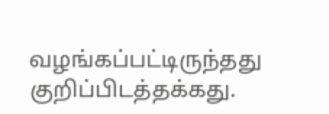வழங்கப்பட்டிருந்தது குறிப்பிடத்தக்கது.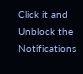Click it and Unblock the Notifications